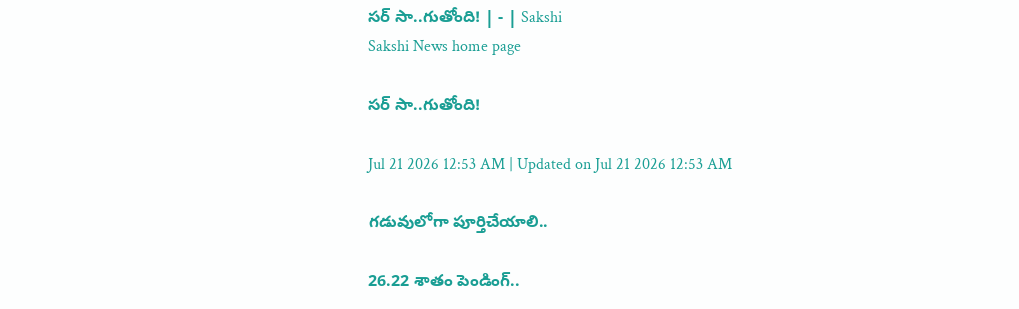సర్‌ సా..గుతోంది! | - | Sakshi
Sakshi News home page

సర్‌ సా..గుతోంది!

Jul 21 2026 12:53 AM | Updated on Jul 21 2026 12:53 AM

గడువులోగా పూర్తిచేయాలి..

26.22 శాతం పెండింగ్‌..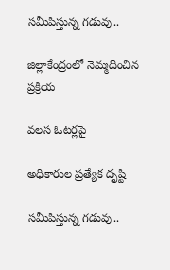సమీపిస్తున్న గడువు..

జిల్లాకేంద్రంలో నెమ్మదించిన ప్రక్రియ

వలస ఓటర్లపై

అధికారుల ప్రత్యేక దృష్టి

సమీపిస్తున్న గడువు..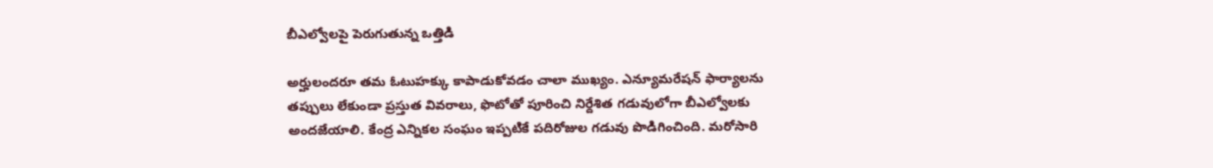బీఎల్వోలపై పెరుగుతున్న ఒత్తిడి

అర్హులందరూ తమ ఓటుహక్కు కాపాడుకోవడం చాలా ముఖ్యం. ఎన్యూమరేషన్‌ ఫార్యాలను తప్పులు లేకుండా ప్రస్తుత వివరాలు, ఫొటోతో పూరించి నిర్దేశిత గడువులోగా బీఎల్వోలకు అందజేయాలి. కేంద్ర ఎన్నికల సంఘం ఇప్పటికే పదిరోజుల గడువు పొడిగించింది. మరోసారి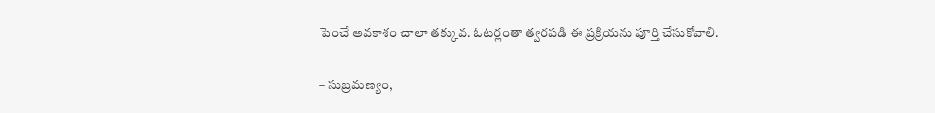పెంచే అవకాశం చాలా తక్కువ. ఓటర్లంతా త్వరపడి ఈ ప్రక్రియను పూర్తి చేసుకోవాలి.

– సుబ్రమణ్యం,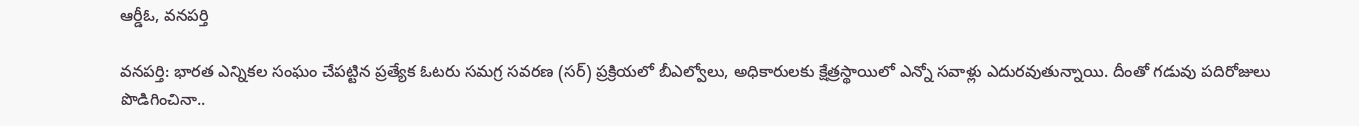ఆర్డీఓ, వనపర్తి

వనపర్తి: భారత ఎన్నికల సంఘం చేపట్టిన ప్రత్యేక ఓటరు సమగ్ర సవరణ (సర్‌) ప్రక్రియలో బీఎల్వోలు, అధికారులకు క్షేత్రస్థాయిలో ఎన్నో సవాళ్లు ఎదురవుతున్నాయి. దీంతో గడువు పదిరోజులు పొడిగించినా..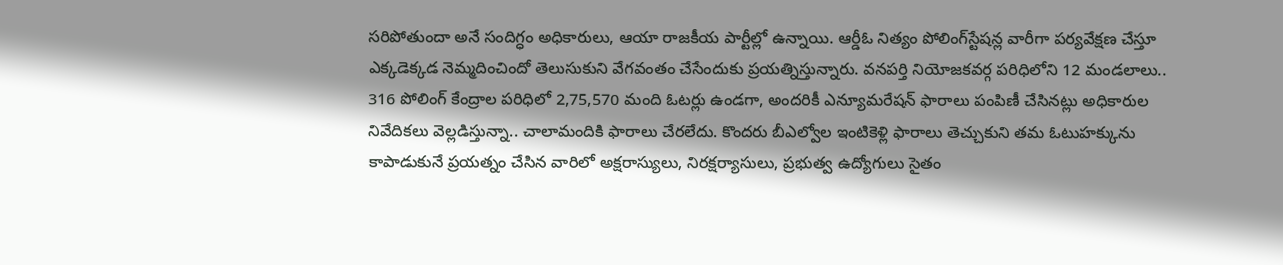సరిపోతుందా అనే సందిగ్ధం అధికారులు, ఆయా రాజకీయ పార్టీల్లో ఉన్నాయి. ఆర్డీఓ నిత్యం పోలింగ్‌స్టేషన్ల వారీగా పర్యవేక్షణ చేస్తూ ఎక్కడెక్కడ నెమ్మదించిందో తెలుసుకుని వేగవంతం చేసేందుకు ప్రయత్నిస్తున్నారు. వనపర్తి నియోజకవర్గ పరిధిలోని 12 మండలాలు.. 316 పోలింగ్‌ కేంద్రాల పరిధిలో 2,75,570 మంది ఓటర్లు ఉండగా, అందరికీ ఎన్యూమరేషన్‌ ఫారాలు పంపిణీ చేసినట్లు అధికారుల నివేదికలు వెల్లడిస్తున్నా.. చాలామందికి ఫారాలు చేరలేదు. కొందరు బీఎల్వోల ఇంటికెళ్లి ఫారాలు తెచ్చుకుని తమ ఓటుహక్కును కాపాడుకునే ప్రయత్నం చేసిన వారిలో అక్షరాస్యులు, నిరక్షర్యాసులు, ప్రభుత్వ ఉద్యోగులు సైతం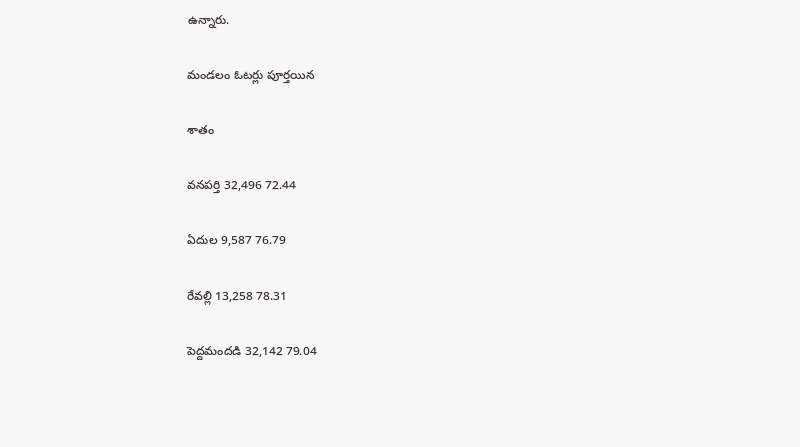ఉన్నారు.

మండలం ఓటర్లు పూర్తయిన

శాతం

వనపర్తి 32,496 72.44

ఏదుల 9,587 76.79

రేవల్లి 13,258 78.31

పెద్దమందడి 32,142 79.04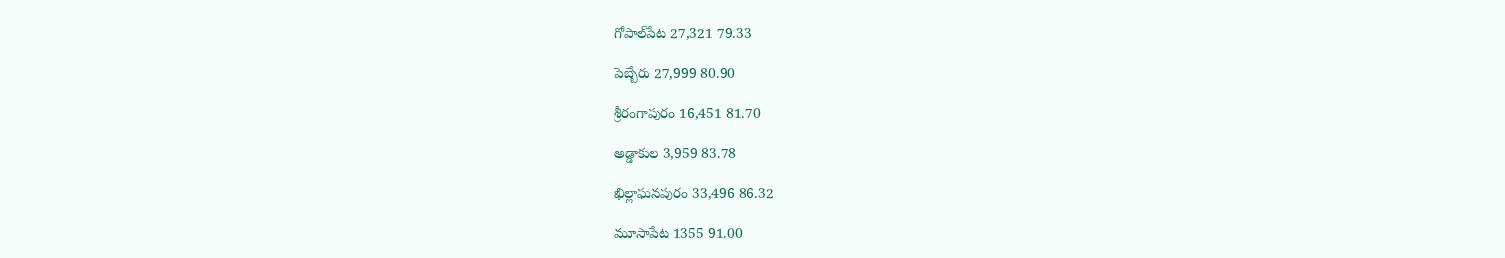గోపాల్‌పేట 27,321 79.33

పెబ్బేరు 27,999 80.90

శ్రీరంగాపురం 16,451 81.70

అడ్డాకుల 3,959 83.78

ఖిల్లాఘనపురం 33,496 86.32

మూసాపేట 1355 91.00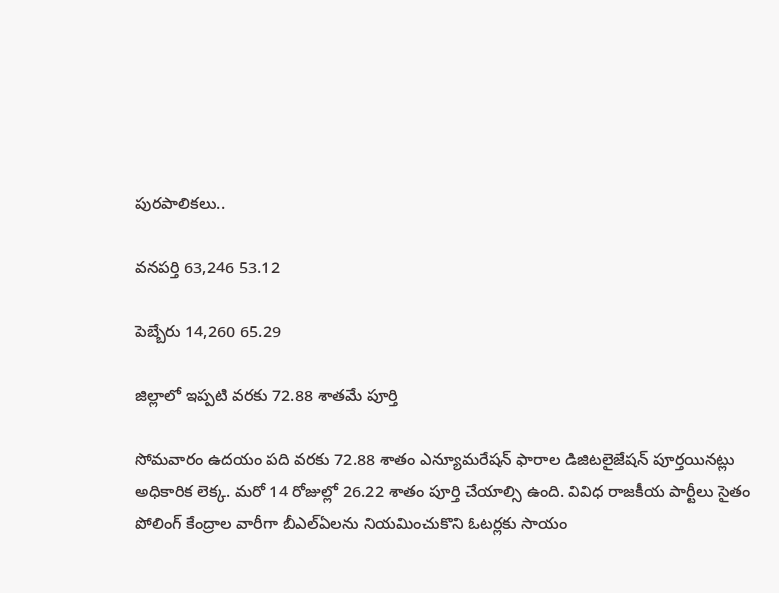పురపాలికలు..

వనపర్తి 63,246 53.12

పెబ్బేరు 14,260 65.29

జిల్లాలో ఇప్పటి వరకు 72.88 శాతమే పూర్తి

సోమవారం ఉదయం పది వరకు 72.88 శాతం ఎన్యూమరేషన్‌ ఫారాల డిజిటలైజేషన్‌ పూర్తయినట్లు అధికారిక లెక్క. మరో 14 రోజుల్లో 26.22 శాతం పూర్తి చేయాల్సి ఉంది. వివిధ రాజకీయ పార్టీలు సైతం పోలింగ్‌ కేంద్రాల వారీగా బీఎల్‌ఏలను నియమించుకొని ఓటర్లకు సాయం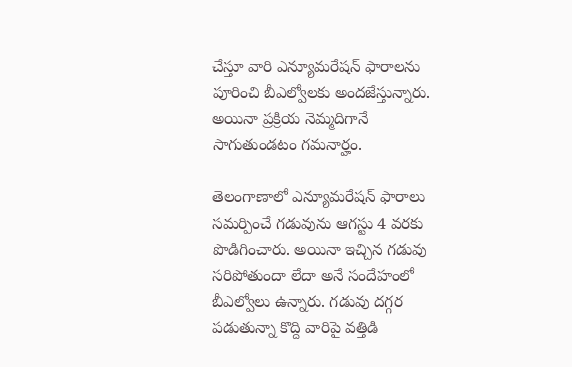చేస్తూ వారి ఎన్యూమరేషన్‌ ఫారాలను పూరించి బీఎల్వోలకు అందజేస్తున్నారు. అయినా ప్రక్రియ నెమ్మదిగానే సాగుతుండటం గమనార్హం.

తెలంగాణాలో ఎన్యూమరేషన్‌ ఫారాలు సమర్పించే గడువును ఆగస్టు 4 వరకు పొడిగించారు. అయినా ఇచ్చిన గడువు సరిపోతుందా లేదా అనే సందేహంలో బీఎల్వోలు ఉన్నారు. గడువు దగ్గర పడుతున్నా కొద్ది వారిపై వత్తిడి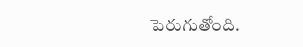పెరుగుతోంది.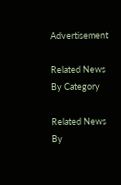Advertisement

Related News By Category

Related News By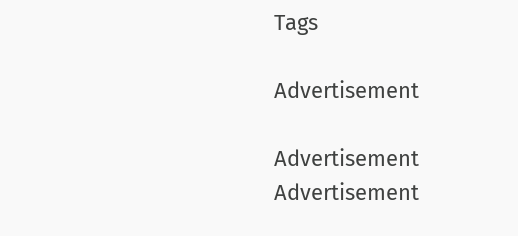Tags

Advertisement

Advertisement
Advertisement